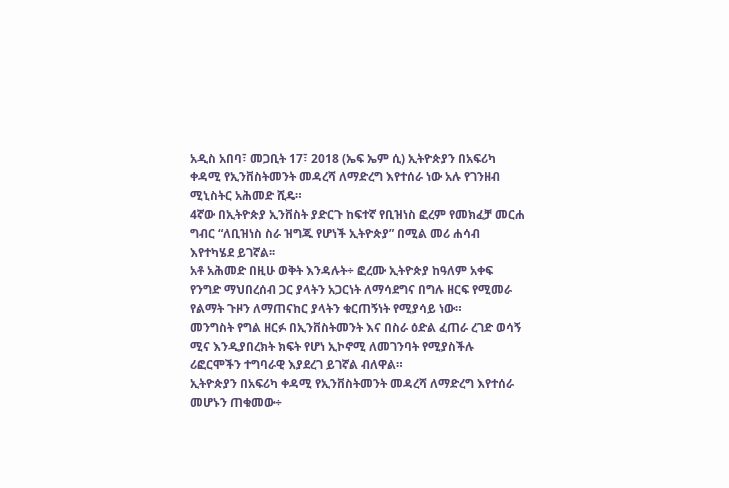አዲስ አበባ፣ መጋቢት 17፣ 2018 (ኤፍ ኤም ሲ) ኢትዮጵያን በአፍሪካ ቀዳሚ የኢንቨስትመንት መዳረሻ ለማድረግ እየተሰራ ነው አሉ የገንዘብ ሚኒስትር አሕመድ ሺዴ።
4ኛው በኢትዮጵያ ኢንቨስት ያድርጉ ከፍተኛ የቢዝነስ ፎረም የመክፈቻ መርሐ ግብር “ለቢዝነስ ስራ ዝግጁ የሆነች ኢትዮጵያ” በሚል መሪ ሐሳብ እየተካሄደ ይገኛል፡፡
አቶ አሕመድ በዚሁ ወቅት እንዳሉት÷ ፎረሙ ኢትዮጵያ ከዓለም አቀፍ የንግድ ማህበረሰብ ጋር ያላትን አጋርነት ለማሳደግና በግሉ ዘርፍ የሚመራ የልማት ጉዞን ለማጠናከር ያላትን ቁርጠኝነት የሚያሳይ ነው።
መንግስት የግል ዘርፉ በኢንቨስትመንት እና በስራ ዕድል ፈጠራ ረገድ ወሳኝ ሚና እንዲያበረክት ክፍት የሆነ ኢኮኖሚ ለመገንባት የሚያስችሉ ሪፎርሞችን ተግባራዊ እያደረገ ይገኛል ብለዋል።
ኢትዮጵያን በአፍሪካ ቀዳሚ የኢንቨስትመንት መዳረሻ ለማድረግ እየተሰራ መሆኑን ጠቁመው÷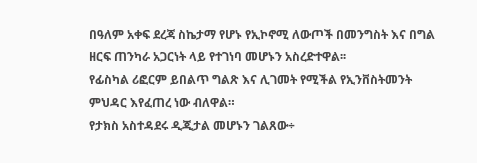በዓለም አቀፍ ደረጃ ስኬታማ የሆኑ የኢኮኖሚ ለውጦች በመንግስት እና በግል ዘርፍ ጠንካራ አጋርነት ላይ የተገነባ መሆኑን አስረድተዋል፡፡
የፊስካል ሪፎርም ይበልጥ ግልጽ እና ሊገመት የሚችል የኢንቨስትመንት ምህዳር እየፈጠረ ነው ብለዋል።
የታክስ አስተዳደሩ ዲጂታል መሆኑን ገልጸው÷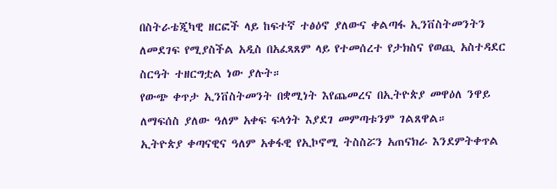በስትራቴጂካዊ ዘርፎች ላይ ከፍተኛ ተፅዕኖ ያለውና ቀልጣፋ ኢንቨስትመንትን ለመደገፍ የሚያስችል አዲስ በአፈጻጸም ላይ የተመሰረተ የታክስና የወጪ አስተዳደር ስርዓት ተዘርግቷል ነው ያሉት።
የውጭ ቀጥታ ኢንቨስትመንት በቋሚነት እየጨመረና በኢትዮጵያ መዋዕለ ንዋይ ለማፍሰስ ያለው ዓለም አቀፍ ፍላጎት እያደገ መምጣቱንም ገልጸዋል።
ኢትዮጵያ ቀጣናዊና ዓለም አቀፋዊ የኢኮኖሚ ትስስሯን አጠናክራ እንደምትቀጥል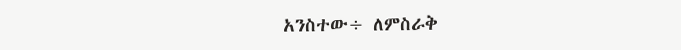አንስተው÷ ለምስራቅ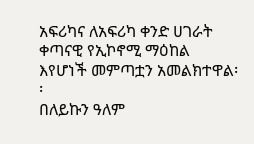አፍሪካና ለአፍሪካ ቀንድ ሀገራት ቀጣናዊ የኢኮኖሚ ማዕከል እየሆነች መምጣቷን አመልክተዋል፡፡
በለይኩን ዓለም